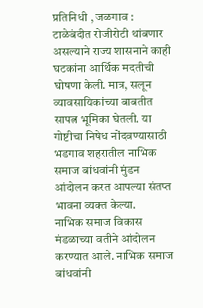प्रतिनिधी , जळगाव : टाळेबंदीत रोजीरोटी थांबणार असल्याने राज्य शासनाने काही घटकांना आर्थिक मदतीची घोषणा केली. मात्र, सलून व्यावसायिकांच्या बाबतीत सापत्न भूमिका घेतली. या गोष्टीचा निषेध नोंदवण्यासाठी भडगाव शहरातील नाभिक समाज बांधवांनी मुंडन आंदोलन करत आपल्या संतप्त भावना व्यक्त केल्या.
नाभिक समाज विकास मंडळाच्या वतीने आंदोलन करण्यात आले. नाभिक समाज बांधवांनी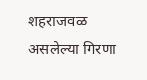शहराजवळ असलेल्या गिरणा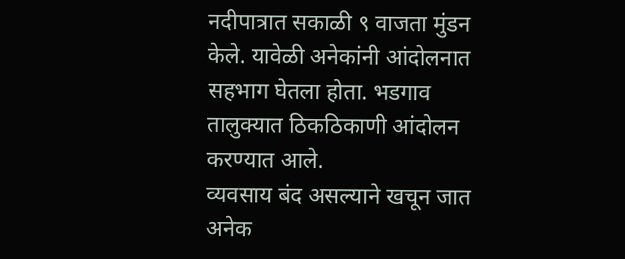नदीपात्रात सकाळी ९ वाजता मुंडन केले. यावेळी अनेकांनी आंदोलनात सहभाग घेतला होता. भडगाव तालुक्यात ठिकठिकाणी आंदोलन करण्यात आले.
व्यवसाय बंद असल्याने खचून जात अनेक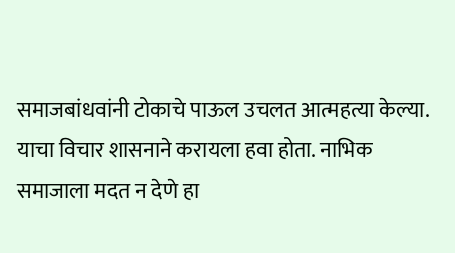समाजबांधवांनी टोकाचे पाऊल उचलत आत्महत्या केल्या. याचा विचार शासनाने करायला हवा होता. नाभिक समाजाला मदत न देणे हा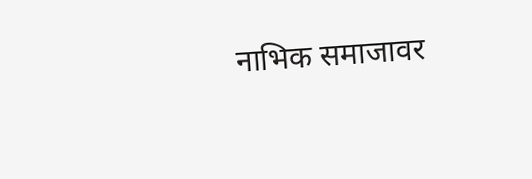नाभिक समाजावर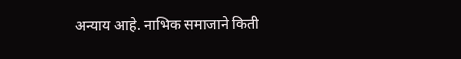अन्याय आहे. नाभिक समाजाने किती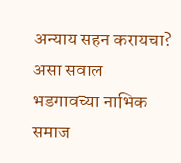अन्याय सहन करायचा? असा सवाल भडगावच्या नाभिक समाज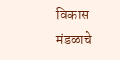विकास मंडळाचे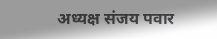अध्यक्ष संजय पवार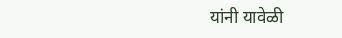यांनी यावेळी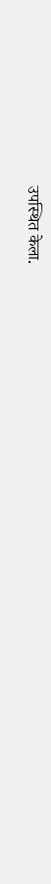उपस्थित केला.